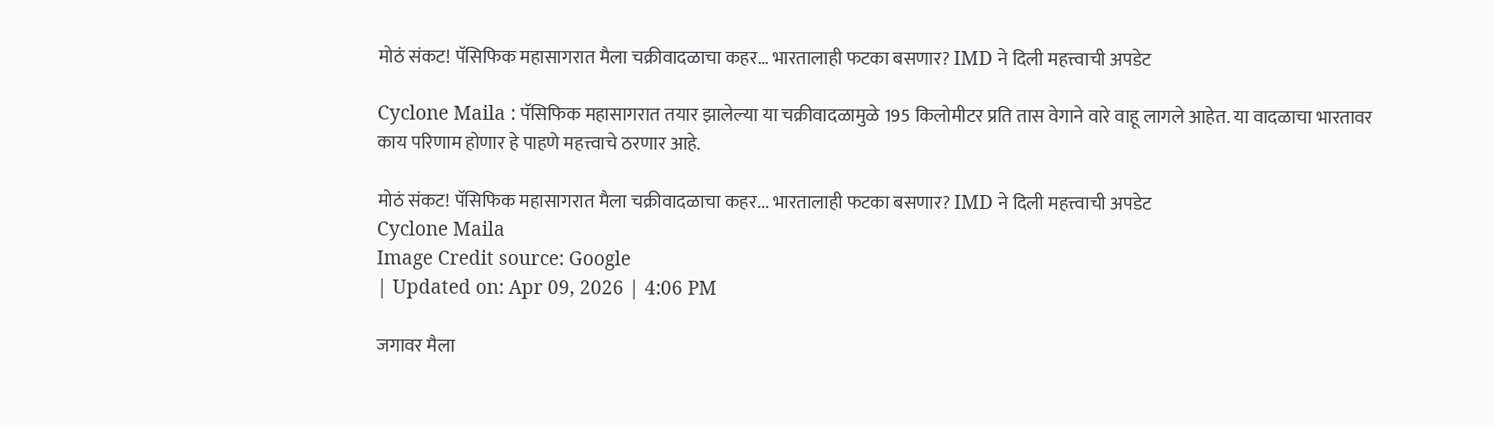मोठं संकट! पॅसिफिक महासागरात मैला चक्रीवादळाचा कहर… भारतालाही फटका बसणार? IMD ने दिली महत्त्वाची अपडेट

Cyclone Maila : पॅसिफिक महासागरात तयार झालेल्या या चक्रीवादळामुळे 195 किलोमीटर प्रति तास वेगाने वारे वाहू लागले आहेत. या वादळाचा भारतावर काय परिणाम होणार हे पाहणे महत्त्वाचे ठरणार आहे.

मोठं संकट! पॅसिफिक महासागरात मैला चक्रीवादळाचा कहर... भारतालाही फटका बसणार? IMD ने दिली महत्त्वाची अपडेट
Cyclone Maila
Image Credit source: Google
| Updated on: Apr 09, 2026 | 4:06 PM

जगावर मैला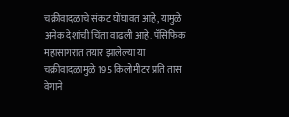चक्रीवादळाचे संकट घोंघावत आहे, यामुळे अनेक देशांची चिंता वाढली आहे. पॅसिफिक महासागरात तयार झालेल्या या चक्रीवादळामुळे 195 किलोमीटर प्रति तास वेगाने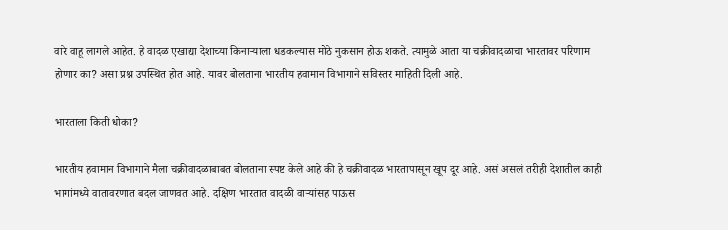वारे वाहू लागले आहेत. हे वादळ एखाद्या देशाच्या किनाऱ्याला धडकल्यास मोठे नुकसान होऊ शकते. त्यामुळे आता या चक्रीवादळाचा भारतावर परिणाम होणार का? असा प्रश्न उपस्थित होत आहे. यावर बोलताना भारतीय हवामान विभागाने सविस्तर माहिती दिली आहे.

भारताला किती धोका?

भारतीय हवामान विभागाने मैला चक्रीवादळाबाबत बोलताना स्पष्ट केले आहे की हे चक्रीवादळ भारतापासून खूप दूर आहे. असं असलं तरीही देशातील काही भागांमध्ये वातावरणात बदल जाणवत आहे. दक्षिण भारतात वादळी वाऱ्यांसह पाऊस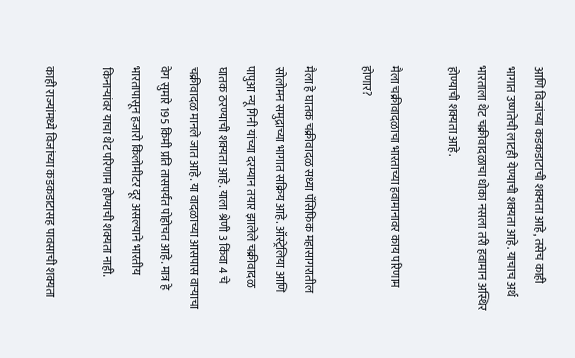आणि विजांच्या कडकडाटाची शक्यता आहे, तसेच काही भागात उष्णतेची लाटही येण्याची शक्यता आहे. याचाच अर्थ भारताला थेट चक्रीवादळाचा धोका नसला तरी हवामान अस्थिर होण्याची शक्यता आहे.

मैला चक्रीवादळाचा भारताच्या हवामानावर काय परिणाम होणार?

मैला हे घातक चक्रीवादळ सध्या पॅसिफिक महासागरातील सोलोमन समुद्राच्या भागात सक्रिय आहे. ऑस्ट्रेलिया आणि पापुआ न्यू गिनी यांच्या दरम्यान तयार झालेले चक्रीवादळ घातक ठरण्याची शक्यता आहे. याला श्रेणी 3 किंवा 4 चे चक्रीवादळ मानले जात आहे. या वादळाच्या आसपास वाऱ्याचा वेग सुमारे 195 किमी प्रति तासपर्यंत पोहोचत आहे. मात्र हे भारतापासून हजारो किलोमीटर दूर असल्याने भारतीय किनाऱ्यांवर याचा थेट परिणाम होण्याची शक्यता नाही.

काही राज्यांमध्ये विजांच्या कडकडाटासह पावसाची शक्यता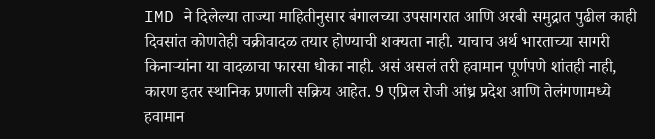IMD ने दिलेल्या ताज्या माहितीनुसार बंगालच्या उपसागरात आणि अरबी समुद्रात पुढील काही दिवसांत कोणतेही चक्रीवादळ तयार होण्याची शक्यता नाही. याचाच अर्थ भारताच्या सागरी किनाऱ्यांना या वादळाचा फारसा धोका नाही. असं असलं तरी हवामान पूर्णपणे शांतही नाही, कारण इतर स्थानिक प्रणाली सक्रिय आहेत. 9 एप्रिल रोजी आंध्र प्रदेश आणि तेलंगणामध्ये हवामान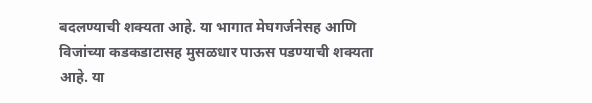बदलण्याची शक्यता आहे. या भागात मेघगर्जनेसह आणि विजांच्या कडकडाटासह मुसळधार पाऊस पडण्याची शक्यता आहे. या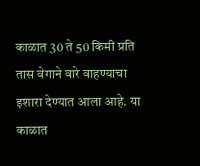काळात 30 ते 50 किमी प्रति तास वेगाने वारे वाहण्याचा इशारा देण्यात आला आहे. या काळात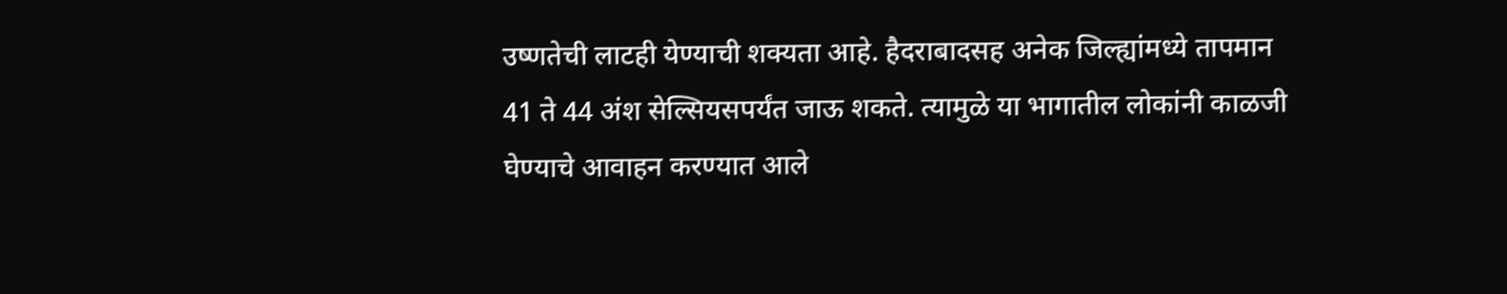उष्णतेची लाटही येण्याची शक्यता आहे. हैदराबादसह अनेक जिल्ह्यांमध्ये तापमान 41 ते 44 अंश सेल्सियसपर्यंत जाऊ शकते. त्यामुळे या भागातील लोकांनी काळजी घेण्याचे आवाहन करण्यात आले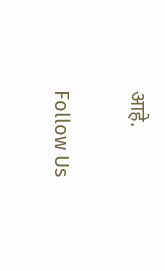आहे.

Follow Us